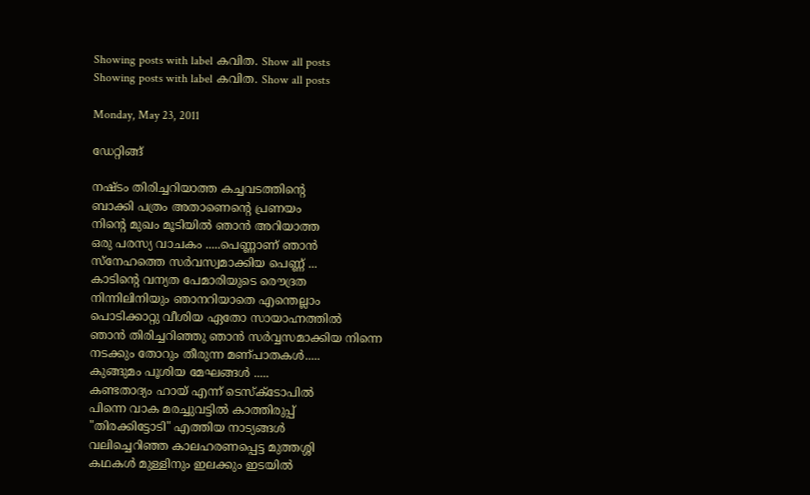Showing posts with label കവിത. Show all posts
Showing posts with label കവിത. Show all posts

Monday, May 23, 2011

ഡേറ്റിങ്ങ്

നഷ്ടം തിരിച്ചറിയാത്ത കച്ചവടത്തിന്‍റെ
ബാക്കി പത്രം അതാണെന്റെ പ്രണയം
നിന്‍റെ മുഖം മൂടിയില്‍ ഞാന്‍ അറിയാത്ത
ഒരു പരസ്യ വാചകം .....പെണ്ണാണ് ഞാന്‍
സ്നേഹത്തെ സര്‍വസ്വമാക്കിയ പെണ്ണ് ...
കാടിന്‍റെ വന്യത പേമാരിയുടെ രൌദ്രത
നിന്നിലിനിയും ഞാനറിയാതെ എന്തെല്ലാം
പൊടിക്കാറ്റു വീശിയ ഏതോ സായാഹ്നത്തില്‍
ഞാന്‍ തിരിച്ചറിഞ്ഞു ഞാന്‍ സര്‍വ്വസമാക്കിയ നിന്നെ
നടക്കും തോറും തീരുന്ന മണ്പാതകള്‍.....
കുങ്ങുമം പൂശിയ മേഘങ്ങള്‍ .....
കണ്ടതാദ്യം ഹായ് എന്ന് ടെസ്ക്ടോപില്‍
പിന്നെ വാക മരച്ചുവട്ടില്‍ കാത്തിരുപ്പ്
"തിരക്കിട്ടോടി" എത്തിയ നാട്യങ്ങള്‍
വലിച്ചെറിഞ്ഞ കാലഹരണപ്പെട്ട മുത്തശ്ശി
കഥകള്‍ മുള്ളിനും ഇലക്കും ഇടയില്‍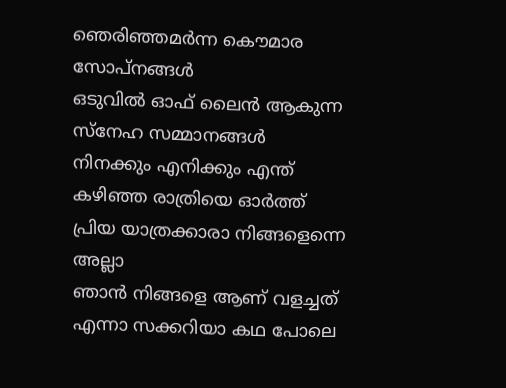ഞെരിഞ്ഞമര്‍ന്ന കൌമാര സോപ്നങ്ങള്‍
ഒടുവില്‍ ഓഫ്‌ ലൈന്‍ ആകുന്ന
സ്നേഹ സമ്മാനങ്ങള്‍
നിനക്കും എനിക്കും എന്ത്
കഴിഞ്ഞ രാത്രിയെ ഓര്‍ത്ത്‌
പ്രിയ യാത്രക്കാരാ നിങ്ങളെന്നെ അല്ലാ
ഞാന്‍ നിങ്ങളെ ആണ് വളച്ചത്‌
എന്നാ സക്കറിയാ കഥ പോലെ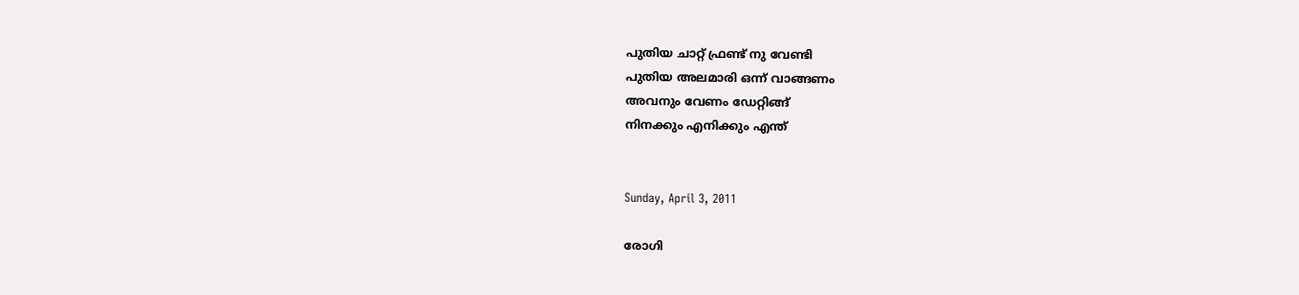പുതിയ ചാറ്റ് ഫ്രണ്ട് നു വേണ്ടി
പുതിയ അലമാരി ഒന്ന് വാങ്ങണം
അവനും വേണം ഡേറ്റിങ്ങ്
നിനക്കും എനിക്കും എന്ത്


Sunday, April 3, 2011

രോഗി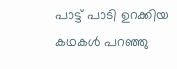പാട്ട് പാടി ഉറക്കിയ
കഥകള്‍ പറഞ്ഞു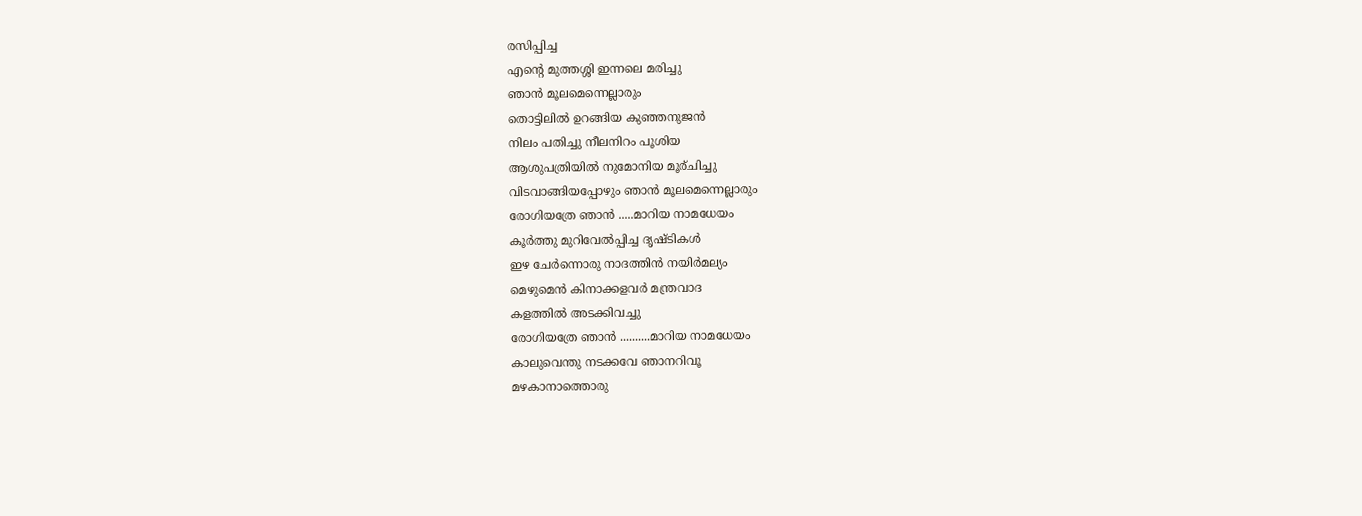രസിപ്പിച്ച
എന്‍റെ മുത്തശ്ശി ഇന്നലെ മരിച്ചു
ഞാന്‍ മൂലമെന്നെല്ലാരും
തൊട്ടിലില്‍ ഉറങ്ങിയ കുഞ്ഞനുജന്‍
നിലം പതിച്ചു നീലനിറം പൂശിയ
ആശുപത്രിയില്‍ നുമോനിയ മൂര്ചിച്ചു
വിടവാങ്ങിയപ്പോഴും ഞാന്‍ മൂലമെന്നെല്ലാരും
രോഗിയത്രേ ഞാന്‍ .....മാറിയ നാമധേയം
കൂര്‍ത്തു മുറിവേല്‍പ്പിച്ച ദൃഷ്ടികള്‍
ഇഴ ചേര്‍ന്നൊരു നാദത്തിന്‍ നയിര്‍മല്യം
മെഴുമെന്‍ കിനാക്കളവര്‍ മന്ത്രവാദ
കളത്തില്‍ അടക്കിവച്ചു
രോഗിയത്രേ ഞാന്‍ ..........മാറിയ നാമധേയം
കാലുവെന്തു നടക്കവേ ഞാനറിവൂ
മഴകാനാത്തൊരു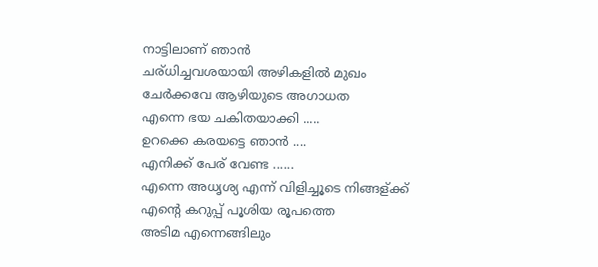നാട്ടിലാണ് ഞാന്‍
ചര്ധിച്ചവശയായി അഴികളില്‍ മുഖം
ചേര്‍ക്കവേ ആഴിയുടെ അഗാധത
എന്നെ ഭയ ചകിതയാക്കി .....
ഉറക്കെ കരയട്ടെ ഞാന്‍ ....
എനിക്ക് പേര് വേണ്ട ......
എന്നെ അധൃശ്യ എന്ന് വിളിച്ചൂടെ നിങ്ങള്ക്ക്
എന്‍റെ കറുപ്പ് പൂശിയ രൂപത്തെ
അടിമ എന്നെങ്ങിലും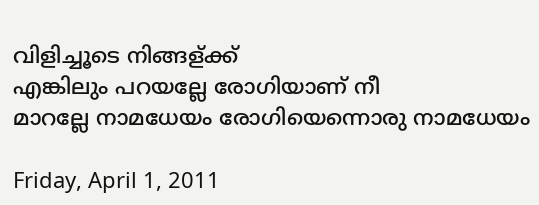വിളിച്ചൂടെ നിങ്ങള്ക്ക്
എങ്കിലും പറയല്ലേ രോഗിയാണ് നീ
മാറല്ലേ നാമധേയം രോഗിയെന്നൊരു നാമധേയം

Friday, April 1, 2011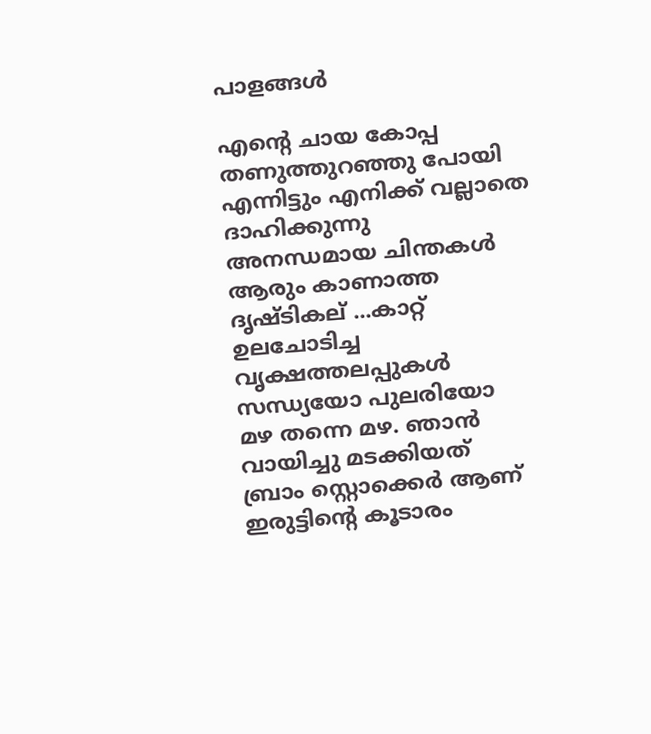പാളങ്ങള്‍

എന്‍റെ ചായ കോപ്പ തണുത്തുറഞ്ഞു പോയി
എന്നിട്ടും എനിക്ക് വല്ലാതെ ദാഹിക്കുന്നു
അനന്ധമായ ചിന്തകള്‍ ആരും കാണാത്ത
ദൃഷ്ടികല് ...കാറ്റ് ഉലചോടിച്ച വൃക്ഷത്തലപ്പുകള്‍
സന്ധ്യയോ പുലരിയോ
മഴ തന്നെ മഴ. ഞാന്‍ വായിച്ചു മടക്കിയത്
ബ്രാം സ്റ്റൊക്കെര്‍ ആണ്
ഇരുട്ടിന്‍റെ കൂടാരം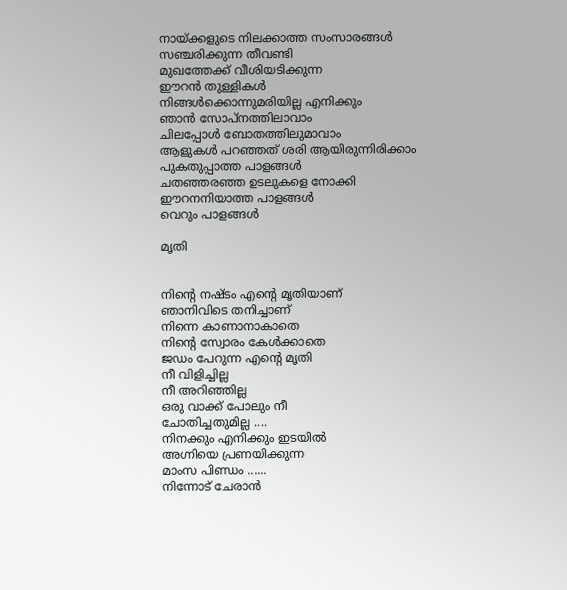നായ്ക്കളുടെ നിലക്കാത്ത സംസാരങ്ങള്‍
സഞ്ചരിക്കുന്ന തീവണ്ടി
മുഖത്തേക്ക് വീശിയടിക്കുന്ന
ഈറന്‍ തുള്ളികള്‍
നിങ്ങള്‍ക്കൊന്നുമരിയില്ല എനിക്കും
ഞാന്‍ സോപ്നത്തിലാവാം
ചിലപ്പോള്‍ ബോതത്തിലുമാവാം
ആളുകള്‍ പറഞ്ഞത് ശരി ആയിരുന്നിരിക്കാം
പുകതുപ്പാത്ത പാളങ്ങള്‍
ചതഞ്ഞരഞ്ഞ ഉടലുകളെ നോക്കി
ഈറനനിയാത്ത പാളങ്ങള്‍
വെറും പാളങ്ങള്‍

മൃതി


നിന്‍റെ നഷ്ടം എന്‍റെ മൃതിയാണ്‌
ഞാനിവിടെ തനിച്ചാണ്
നിന്നെ കാണാനാകാതെ
നിന്‍റെ സ്വോരം കേള്‍ക്കാതെ
ജഡം പേറുന്ന എന്‍റെ മൃതി
നീ വിളിച്ചില്ല
നീ അറിഞ്ഞില്ല
ഒരു വാക്ക് പോലും നീ
ചോതിച്ചതുമില്ല ....
നിനക്കും എനിക്കും ഇടയില്‍
അഗ്നിയെ പ്രണയിക്കുന്ന
മാംസ പിണ്ഡം ......
നിന്നോട് ചേരാന്‍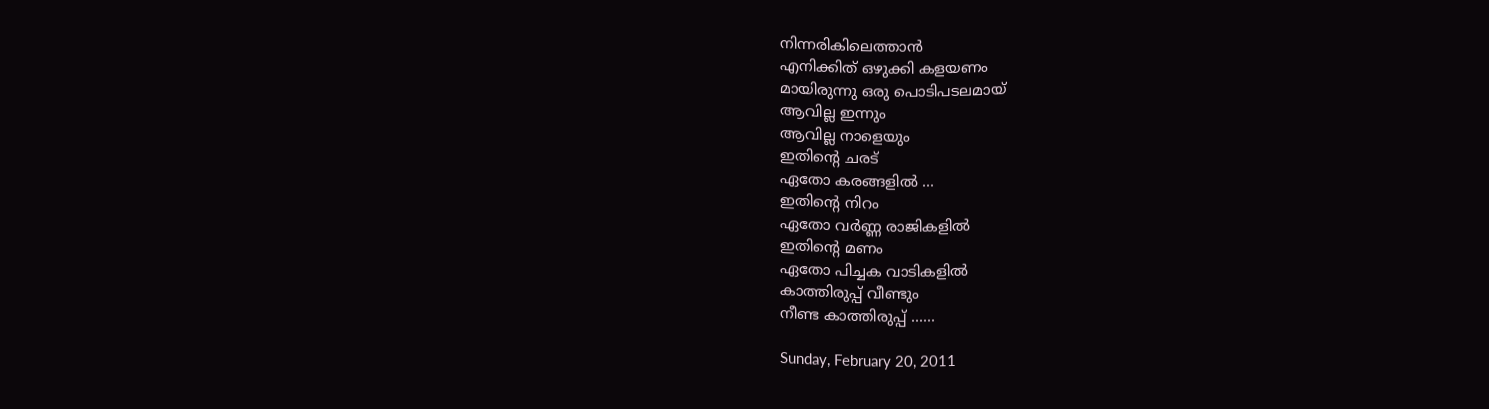നിന്നരികിലെത്താന്‍
എനിക്കിത് ഒഴുക്കി കളയണം
മായിരുന്നു ഒരു പൊടിപടലമായ്
ആവില്ല ഇന്നും
ആവില്ല നാളെയും
ഇതിന്‍റെ ചരട്
ഏതോ കരങ്ങളില്‍ ...
ഇതിന്‍റെ നിറം
ഏതോ വര്‍ണ്ണ രാജികളില്‍
ഇതിന്‍റെ മണം
ഏതോ പിച്ചക വാടികളില്‍
കാത്തിരുപ്പ് വീണ്ടും
നീണ്ട കാത്തിരുപ്പ് ......

Sunday, February 20, 2011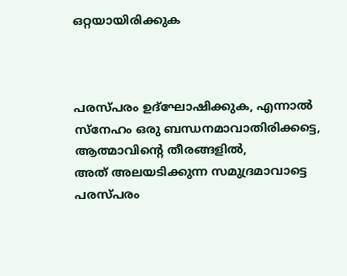ഒറ്റയായിരിക്കുക



പരസ്‌പരം ഉദ്‌ഘോഷിക്കുക, എന്നാല്‍
സ്‌നേഹം ഒരു ബന്ധനമാവാതിരിക്കട്ടെ,
ആത്മാവിന്റെ തീരങ്ങളില്‍,
അത്‌ അലയടിക്കുന്ന സമുദ്രമാവാട്ടെ
പരസ്‌പരം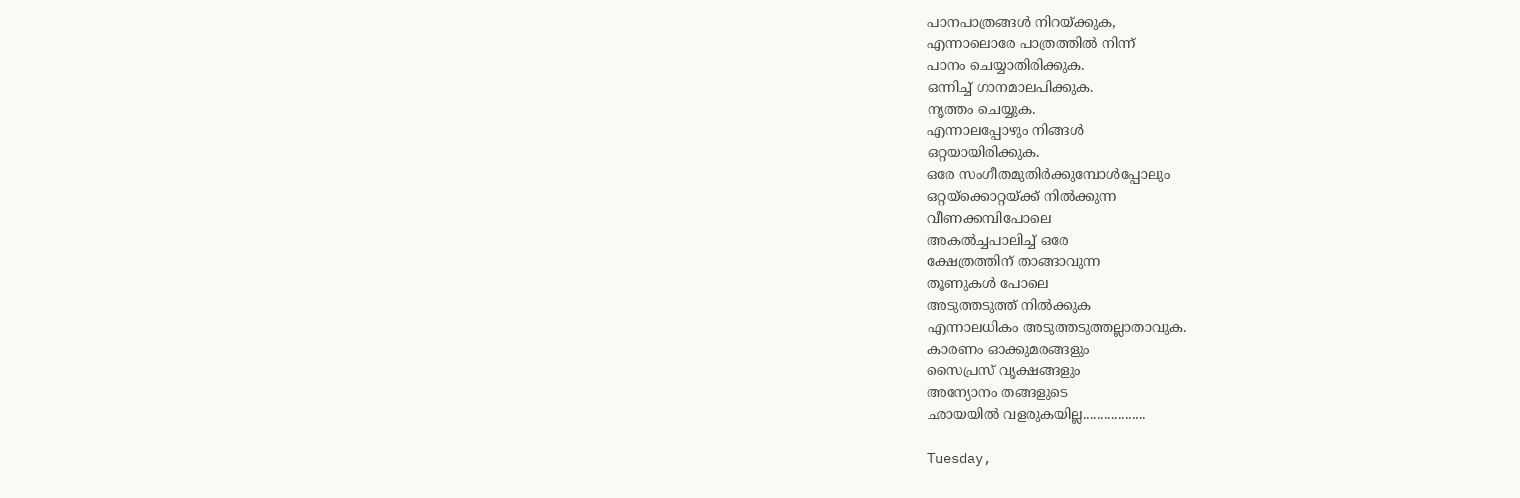പാനപാത്രങ്ങള്‍ നിറയ്‌ക്കുക,
എന്നാലൊരേ പാത്രത്തില്‍ നിന്ന്‌
പാനം ചെയ്യാതിരിക്കുക.
ഒന്നിച്ച്‌ ഗാനമാലപിക്കുക.
നൃത്തം ചെയ്യുക.
എന്നാലപ്പോഴും നിങ്ങള്‍
ഒറ്റയായിരിക്കുക.
ഒരേ സംഗീതമുതിര്‍ക്കുമ്പോള്‍പ്പോലും
ഒറ്റയ്‌ക്കൊറ്റയ്‌ക്ക്‌ നില്‍ക്കുന്ന
വീണക്കമ്പിപോലെ
അകല്‍ച്ചപാലിച്ച്‌ ഒരേ
ക്ഷേത്രത്തിന്‌ താങ്ങാവുന്ന
തൂണുകള്‍ പോലെ
അടുത്തടുത്ത്‌ നില്‍ക്കുക
എന്നാലധികം അടുത്തടുത്തല്ലാതാവുക.
കാരണം ഓക്കുമരങ്ങളും
സൈപ്രസ്‌ വൃക്ഷങ്ങളും
അന്യോനം തങ്ങളുടെ
ഛായയില്‍ വളരുകയില്ല..................

Tuesday,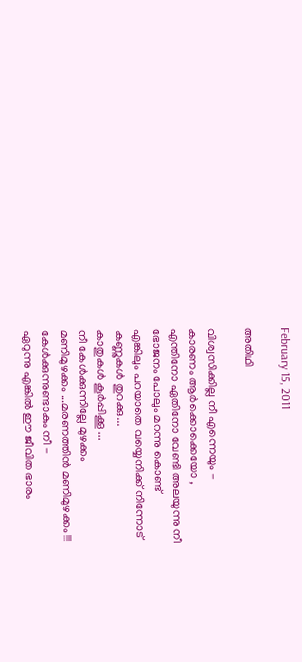February 15, 2011

അതിഥി

വിശ്വസിക്കില്ല നീ എന്നെയും -
കാരണം ആര്‍ക്കൊക്കെയോ ,
എന്തിനോ ഏതിനോ വേണ്ടി അലയുന്നു നീ
ഭോജനം പോലും മറന്നു കൊണ്ട്
എങ്കിലും പറയാതെ വയ്യെനിക്ക്‌ നിന്നോട്
കണ്ണുകള്‍ തുറക്കു...
കാതുകള്‍ കൂര്‍പ്പിക്കൂ ...
നീ കേള്‍ക്കുന്നില്ലേ മുഴക്കം
മണിമുഴക്കം ...മരണത്തിന്‍ മണിമുഴക്കം !!!
കേള്‍ക്കുന്നുണ്ടാകും നീ -
ഏറുന്നു എങ്കില്‍ ഈ ജീവിത ഭാരം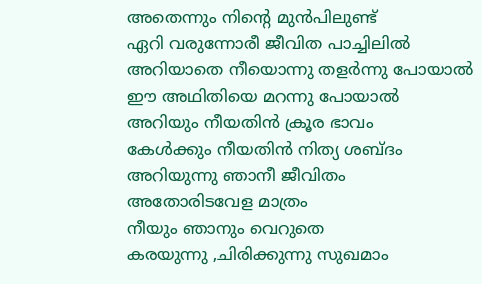അതെന്നും നിന്‍റെ മുന്‍പിലുണ്ട്
ഏറി വരുന്നോരീ ജീവിത പാച്ചിലില്‍
അറിയാതെ നീയൊന്നു തളര്‍ന്നു പോയാല്‍
ഈ അഥിതിയെ മറന്നു പോയാല്‍
അറിയും നീയതിന്‍ ക്രൂര ഭാവം
കേള്‍ക്കും നീയതിന്‍ നിത്യ ശബ്ദം
അറിയുന്നു ഞാനീ ജീവിതം
അതോരിടവേള മാത്രം
നീയും ഞാനും വെറുതെ
കരയുന്നു ,ചിരിക്കുന്നു സുഖമാം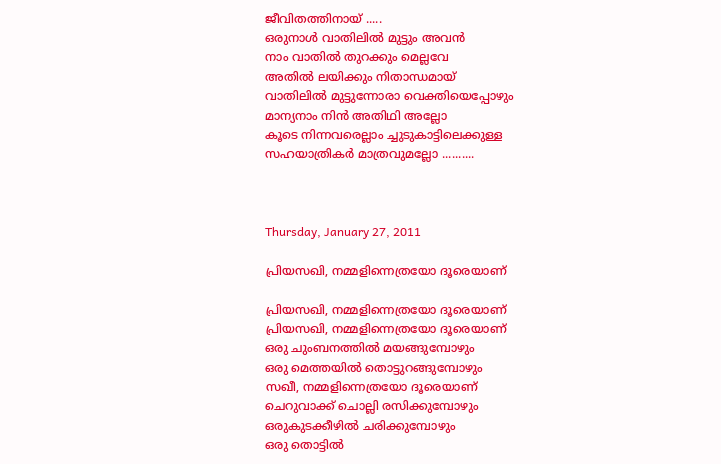ജീവിതത്തിനായ് .....
ഒരുനാള്‍ വാതിലില്‍ മുട്ടും അവന്‍
നാം വാതില്‍ തുറക്കും മെല്ലവേ
അതില്‍ ലയിക്കും നിതാന്ധമായ്
വാതിലില്‍ മുട്ടുന്നോരാ വെക്തിയെപ്പോഴും
മാന്യനാം നിന്‍ അതിഥി അല്ലോ
കൂടെ നിന്നവരെല്ലാം ച്ചുടുകാട്ടിലെക്കുള്ള
സഹയാത്രികര്‍ മാത്രവുമല്ലോ ..........



Thursday, January 27, 2011

പ്രിയസഖി, നമ്മളിന്നെത്രയോ ദൂരെയാണ്

പ്രിയസഖി, നമ്മളിന്നെത്രയോ ദൂരെയാണ്
പ്രിയസഖി, നമ്മളിന്നെത്രയോ ദൂരെയാണ്
ഒരു ചുംബനത്തില്‍ മയങ്ങുമ്പോഴും
ഒരു മെത്തയില്‍ തൊട്ടുറങ്ങുമ്പോഴും
സഖീ, നമ്മളിന്നെത്രയോ ദൂരെയാണ്
ചെറുവാക്ക് ചൊല്ലി രസിക്കുമ്പോഴും
ഒരുകുടക്കീഴില്‍ ചരിക്കുമ്പോഴും
ഒരു തൊട്ടില്‍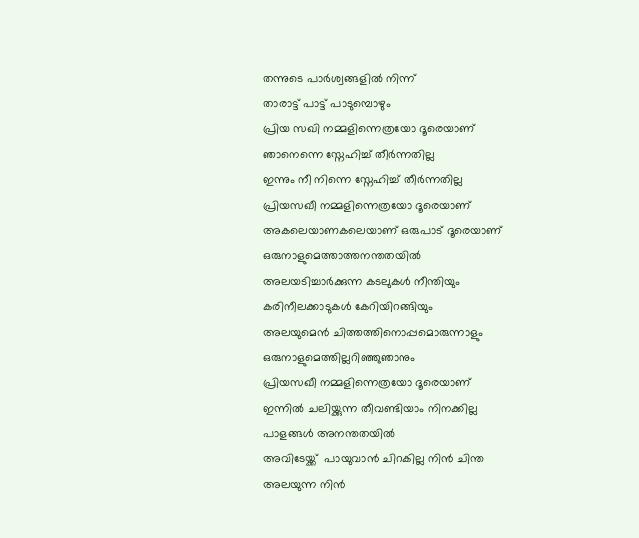തന്നുടെ പാര്‍ശ്വങ്ങളില്‍ നിന്ന്
താരാട്ട് പാട്ട് പാടുമ്പൊഴും
പ്രിയ സഖി നമ്മളിന്നെത്രയോ ദൂരെയാണ്
ഞാനെന്നെ സ്നേഹിച്ച് തീര്‍ന്നതില്ല
ഇന്നും നീ നിന്നെ സ്നേഹിച്ച് തീര്‍ന്നതില്ല
പ്രിയസഖീ നമ്മളിന്നെത്രയോ ദൂരെയാണ്
അകലെയാണകലെയാണ് ഒരുപാട് ദൂരെയാണ്
ഒരുനാളുമെത്താത്തനന്തതയില്‍
അലയടിച്ചാര്‍ക്കുന്ന കടലുകള്‍ നീന്തിയും
കരിനീലക്കാടുകള്‍ കേറിയിറങ്ങിയും
അലയുമെന്‍ ചിത്തത്തിനൊപ്പമൊരുന്നാളും
ഒരുനാളുമെത്തില്ലറിഞ്ഞുഞാനും
പ്രിയസഖീ നമ്മളിന്നെത്രയോ ദൂരെയാണ്
ഇന്നില്‍ ചലിയ്ക്കുന്ന തീവണ്ടിയാം നിനക്കില്ല
പാളങ്ങള്‍ അനന്തതയില്‍
അവിടേയ്ക്ക്  പായുവാന്‍ ചിറകില്ല നിന്‍ ചിന്ത
അലയുന്ന നിന്‍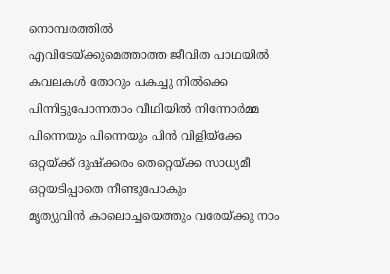നൊമ്പരത്തില്‍
എവിടേയ്ക്കുമെത്താത്ത ജീവിത പാഥയില്‍
കവലകള്‍ തോറും പകച്ചു നില്‍ക്കെ
പിന്നിട്ടുപോന്നതാം വീഥിയില്‍ നിന്നോര്‍മ്മ
പിന്നെയും പിന്നെയും പിന്‍ വിളിയ്ക്കേ
ഒറ്റയ്ക്ക് ദുഷ്ക്കരം തെറ്റെയ്ക്ക സാധ്യമീ
ഒറ്റയടിപ്പാതെ നീണ്ടുപോകും
മൃത്യുവിന്‍ കാലൊച്ചയെത്തും വരേയ്ക്കു നാം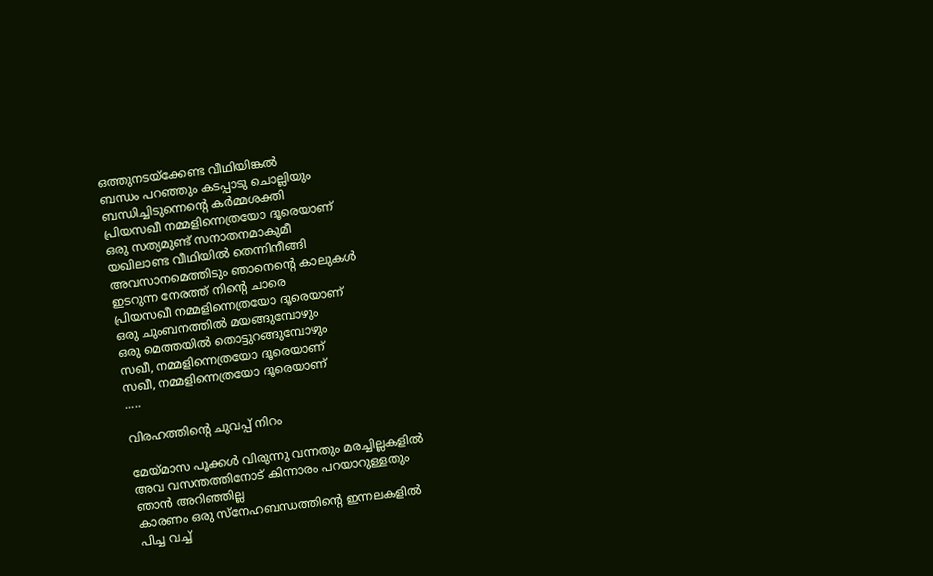ഒത്തുനടയ്ക്കേണ്ട വീഥിയിങ്കല്‍
ബന്ധം പറഞ്ഞും കടപ്പാടു ചൊല്ലിയും
ബന്ധിച്ചിടുന്നെന്റെ കര്‍മ്മശക്തി
പ്രിയസഖീ നമ്മളിന്നെത്രയോ ദൂരെയാണ്
ഒരു സത്യമുണ്ട് സനാതനമാകുമീ
യഖിലാണ്ട വീഥിയില്‍ തെന്നിനീങ്ങി
അവസാനമെത്തിടും ഞാനെന്റെ കാലുകള്‍
ഇടറുന്ന നേരത്ത് നിന്റെ ചാരെ
പ്രിയസഖീ നമ്മളിന്നെത്രയോ ദൂരെയാണ്
ഒരു ചുംബനത്തില്‍ മയങ്ങുമ്പോഴും
ഒരു മെത്തയില്‍ തൊട്ടുറങ്ങുമ്പോഴും
സഖീ, നമ്മളിന്നെത്രയോ ദൂരെയാണ്
സഖീ, നമ്മളിന്നെത്രയോ ദൂരെയാണ്
.....

വിരഹത്തിന്‍റെ ചുവപ്പ് നിറം

മേയ്മാസ പൂക്കള്‍ വിരുന്നു വന്നതും മരച്ചില്ലകളില്‍
അവ വസന്തത്തിനോട് കിന്നാരം പറയാറുള്ളതും
ഞാന്‍ അറിഞ്ഞില്ല
കാരണം ഒരു സ്നേഹബന്ധത്തിന്‍റെ ഇന്നലകളില്‍
പിച്ച വച്ച്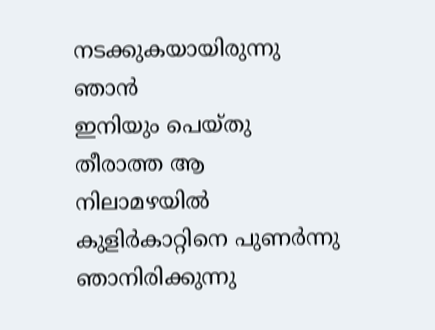നടക്കുകയായിരുന്നു ഞാന്‍
ഇനിയും പെയ്തു തീരാത്ത ആ നിലാമഴയില്‍
കുളിര്‍കാറ്റിനെ പുണര്‍ന്നു ഞാനിരിക്കുന്നു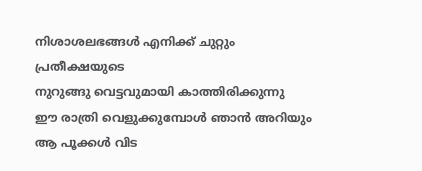നിശാശലഭങ്ങള്‍ എനിക്ക് ചുറ്റും പ്രതീക്ഷയുടെ
നുറുങ്ങു വെട്ടവുമായി കാത്തിരിക്കുന്നു
ഈ രാത്രി വെളുക്കുമ്പോള്‍ ഞാന്‍ അറിയും
ആ പൂക്കള്‍ വിട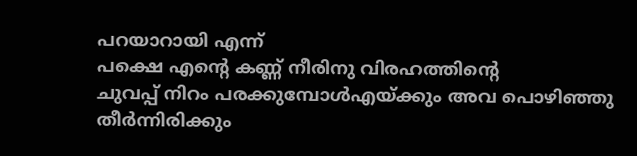പറയാറായി എന്ന്
പക്ഷെ എന്‍റെ കണ്ണ് നീരിനു വിരഹത്തിന്‍റെ
ചുവപ്പ് നിറം പരക്കുമ്പോള്‍എയ്ക്കും അവ പൊഴിഞ്ഞു
തീര്‍ന്നിരിക്കും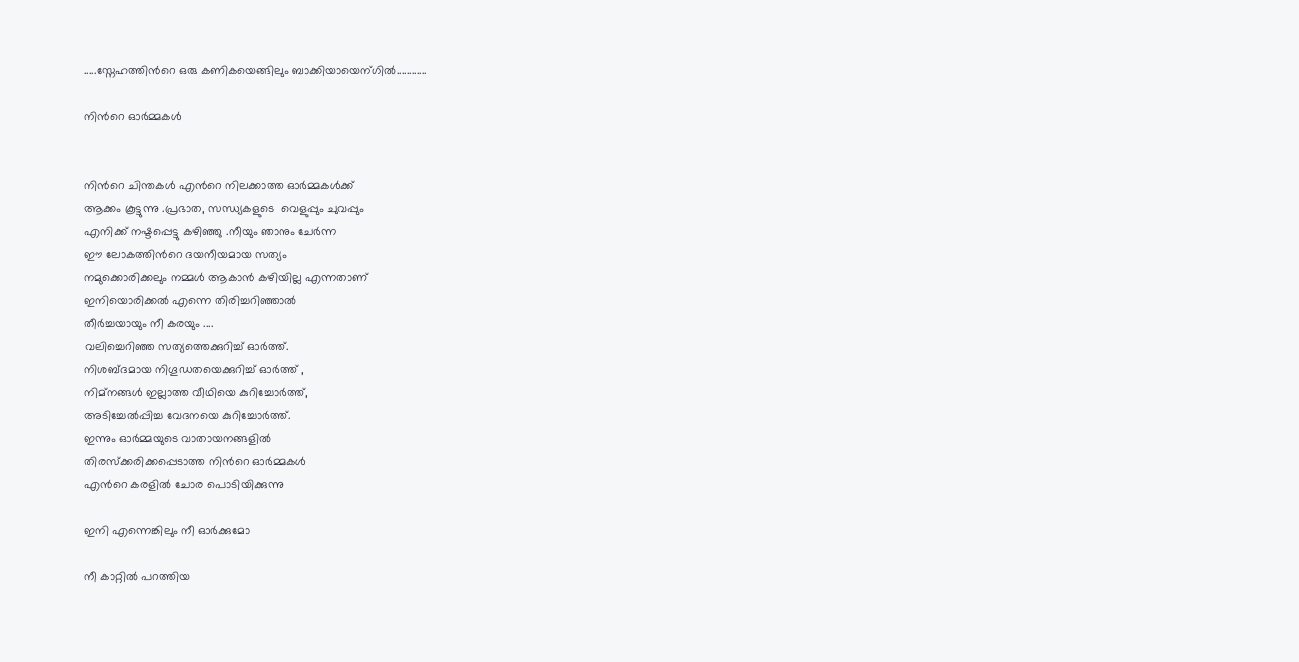.....സ്നേഹത്തിന്‍റെ ഒരു കണികയെങ്ങിലും ബാക്കിയായെന്ഗില്‍............

നിന്‍റെ ഓര്‍മ്മകള്‍


നിന്‍റെ ചിന്തകള്‍ എന്‍റെ നിലക്കാത്ത ഓര്‍മ്മകള്‍ക്ക്
ആക്കം കൂട്ടുന്നു .പ്രഭാത, സന്ധ്യകളുടെ  വെളുപ്പും ചുവപ്പും
എനിക്ക് നഷ്ടപ്പെട്ടു കഴിഞ്ഞു .നീയും ഞാനും ചേര്‍ന്ന
ഈ ലോകത്തിന്‍റെ ദയനീയമായ സത്യം
നമുക്കൊരിക്കലും നമ്മള്‍ ആകാന്‍ കഴിയില്ല എന്നതാണ്
ഇനിയൊരിക്കല്‍ എന്നെ തിരിച്ചറിഞ്ഞാല്‍
തീര്‍ച്ചയായും നീ കരയും ....
വലിച്ചെറിഞ്ഞ സത്യത്തെക്കുറിച്ച് ഓര്‍ത്ത്.
നിശബ്ദമായ നിഗൂഡതയെക്കുറിച്ച് ഓര്‍ത്ത് ,
നിമ്നങ്ങള്‍ ഇല്ലാത്ത വീഥിയെ കുറിച്ചോര്‍ത്ത്,
അടിച്ചേല്‍പ്പിച്ച വേദനയെ കുറിച്ചോര്‍ത്ത്.
ഇന്നും ഓര്‍മ്മയുടെ വാതായനങ്ങളില്‍
തിരസ്ക്കരിക്കപ്പെടാത്ത നിന്‍റെ ഓര്‍മ്മകള്‍
എന്‍റെ കരളില്‍ ചോര പൊടിയിക്കുന്നു

ഇനി എന്നെങ്കിലും നീ ഓര്‍ക്കുമോ

നീ കാറ്റില്‍ പറത്തിയ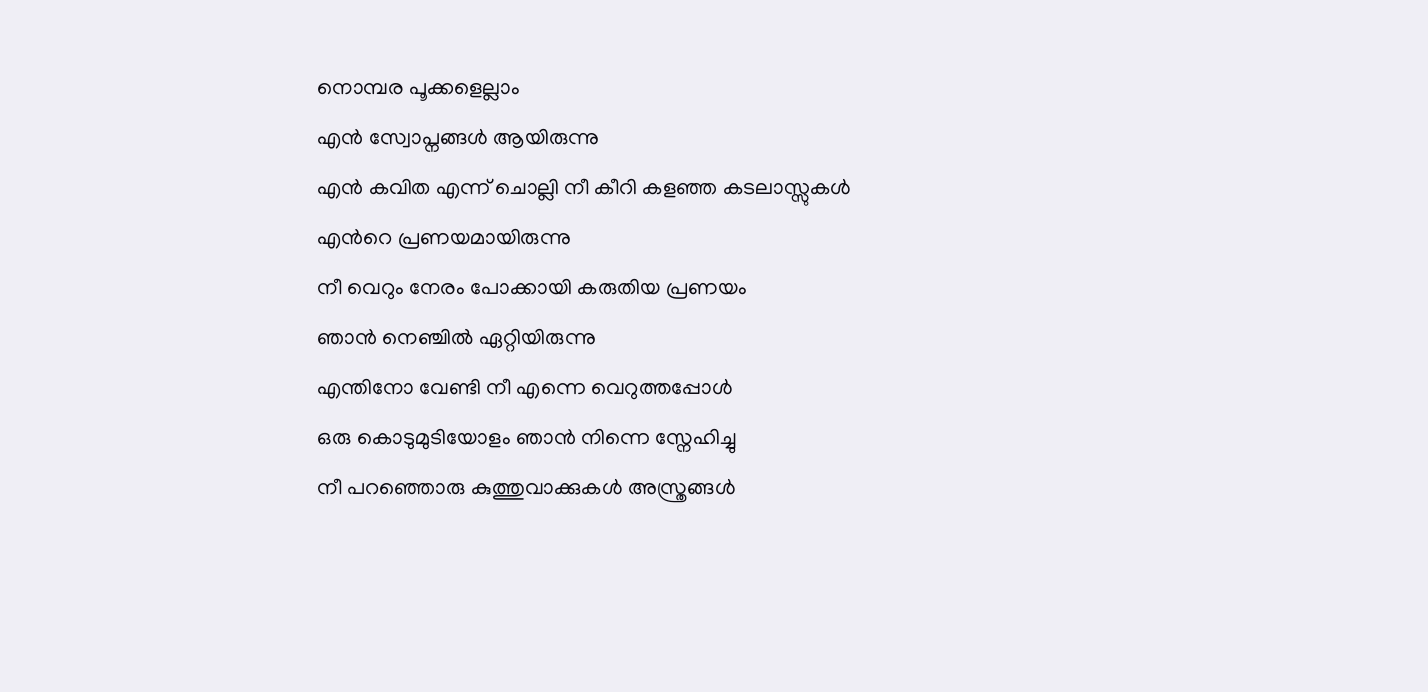നൊമ്പര പൂക്കളെല്ലാം
എന്‍ സ്വോപ്നങ്ങള്‍ ആയിരുന്നു
എന്‍ കവിത എന്ന് ചൊല്ലി നീ കീറി കളഞ്ഞ കടലാസ്സുകള്‍
എന്‍റെ പ്രണയമായിരുന്നു
നീ വെറും നേരം പോക്കായി കരുതിയ പ്രണയം
ഞാന്‍ നെഞ്ചില്‍ ഏറ്റിയിരുന്നു
എന്തിനോ വേണ്ടി നീ എന്നെ വെറുത്തപ്പോള്‍
ഒരു കൊടുമുടിയോളം ഞാന്‍ നിന്നെ സ്നേഹിച്ചു
നീ പറഞ്ഞൊരു കുത്തുവാക്കുകള്‍ അസ്ത്രങ്ങള്‍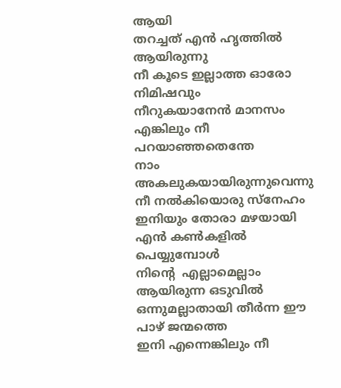ആയി
തറച്ചത് എന്‍ ഹൃത്തില്‍ ആയിരുന്നു
നീ കൂടെ ഇല്ലാത്ത ഓരോ നിമിഷവും
നീറുകയാനേന്‍ മാനസം
എങ്കിലും നീ പറയാഞ്ഞതെന്തേ
നാം അകലുകയായിരുന്നുവെന്നു
നീ നല്‍കിയൊരു സ്നേഹം ഇനിയും തോരാ മഴയായി
എന്‍ കണ്‍കളില്‍ പെയ്യുമ്പോള്‍
നിന്‍റെ  എല്ലാമെല്ലാം ആയിരുന്ന ഒടുവില്‍
ഒന്നുമല്ലാതായി തീര്‍ന്ന ഈ പാഴ് ജന്മത്തെ
ഇനി എന്നെങ്കിലും നീ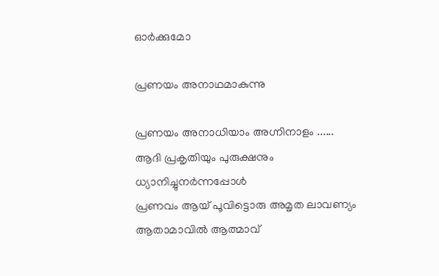ഓര്‍ക്കുമോ

പ്രണയം അനാഥമാകുന്നു

പ്രണയം അനാധിയാം അഗ്നിനാളം ......
ആദി പ്രകൃതിയും പുരുക്ഷനും ധ്യാനിച്ചുനര്‍ന്നപ്പോള്‍
പ്രണവം ആയ് പൂവിട്ടൊരു അമൃത ലാവണ്യം
ആതാമാവില്‍ ആത്മാവ്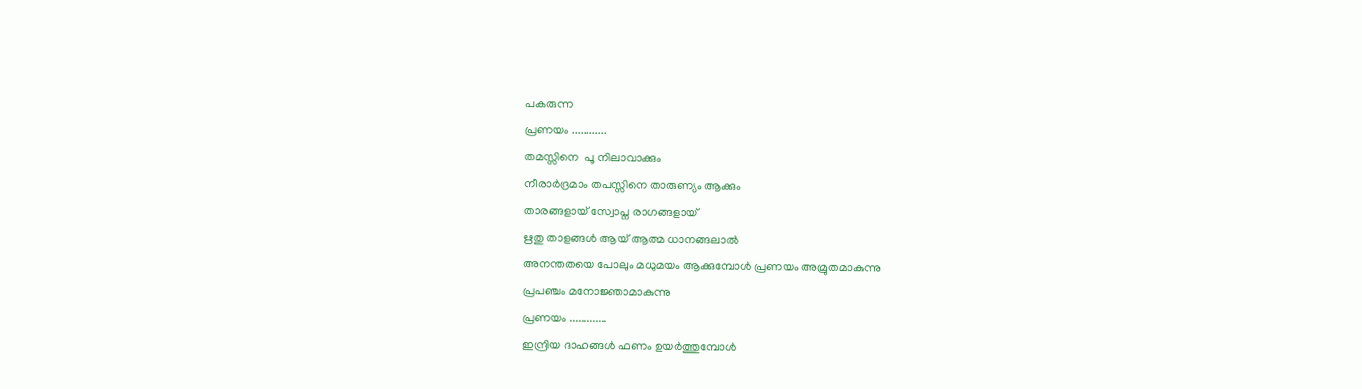പകരുന്ന
പ്രണയം ............
തമസ്സിനെ  പൂ നിലാവാക്കും
നീരാര്‍ദ്രമാം തപസ്സിനെ താരുണ്യം ആക്കും
താരങ്ങളായ് സ്വോപ്ന രാഗങ്ങളായ്
ഋതു താളങ്ങള്‍ ആയ് ആത്മ ധാനങ്ങലാല്‍
അനന്തതയെ പോലും മധുമയം ആക്കുമ്പോള്‍ പ്രണയം അമ്രുതമാകുന്നു
പ്രപഞ്ചം മനോജ്ഞാമാകുന്നു
പ്രണയം .............
ഇന്ദ്രിയ ദാഹങ്ങള്‍ ഫണം ഉയര്‍ത്തുമ്പോള്‍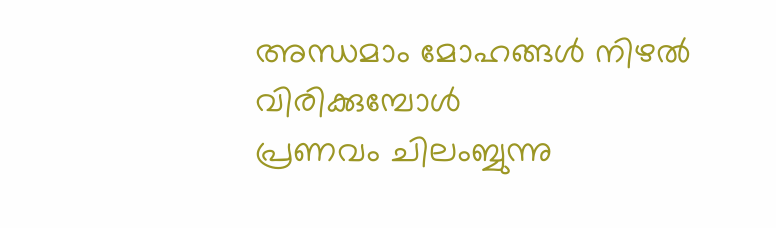അന്ധമാം മോഹങ്ങള്‍ നിഴല്‍ വിരിക്കുമ്പോള്‍
പ്രണവം ചിലംബ്ബുന്നു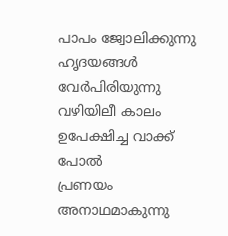പാപം ജ്വോലിക്കുന്നു
ഹൃദയങ്ങള്‍ വേര്‍പിരിയുന്നു
വഴിയിലീ കാലം ഉപേക്ഷിച്ച വാക്ക് പോല്‍
പ്രണയം അനാഥമാകുന്നു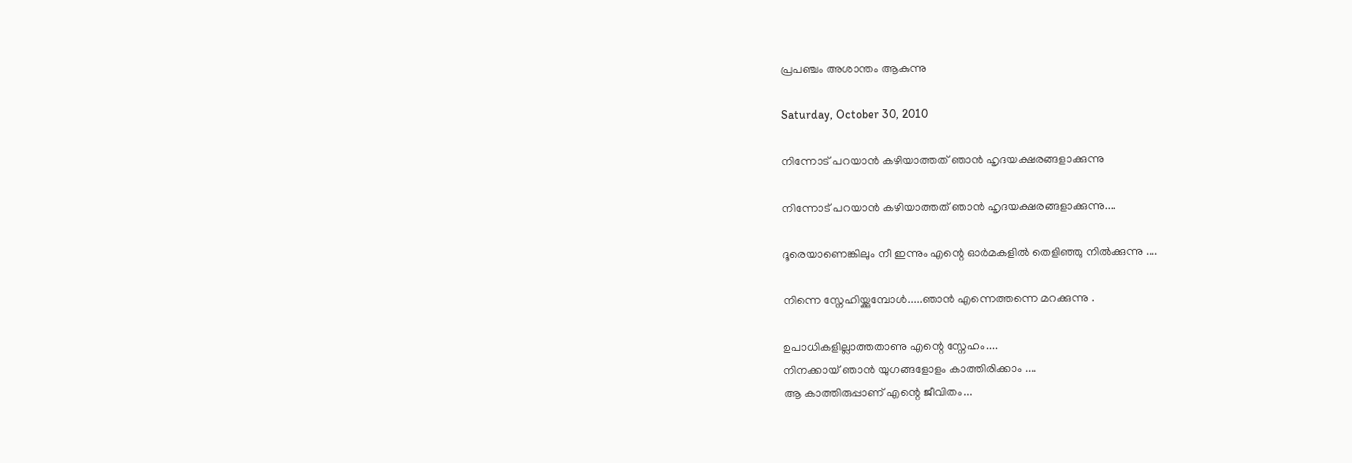പ്രപഞ്ചം അശാന്തം ആകുന്നു

Saturday, October 30, 2010

നിന്നോട്‌ പറയാന്‍ കഴിയാത്തത്‌ ഞാന്‍ ഹൃദയക്ഷരങ്ങളാക്കുന്നു

നിന്നോട്‌ പറയാന്‍ കഴിയാത്തത്‌ ഞാന്‍ ഹൃദയക്ഷരങ്ങളാക്കുന്നു....

ദൂരെയാണെങ്കിലും നീ ഇന്നും എന്റെ ഓര്‍മകളില്‍ തെളിഞ്ഞു നില്‍ക്കുന്നു ....

നിന്നെ സ്നേഹിയ്ക്കുമ്പോള്‍.....ഞാന്‍ എന്നെത്തന്നെ മറക്കുന്നു .

ഉപാധികളില്ലാത്തതാണു എന്റെ സ്നേഹം....
നിനക്കായ്‌ ഞാന്‍ യുഗങ്ങളോളം കാത്തിരിക്കാം ....
ആ കാത്തിരുപ്പാണ്‌ എന്റെ ജീവിതം...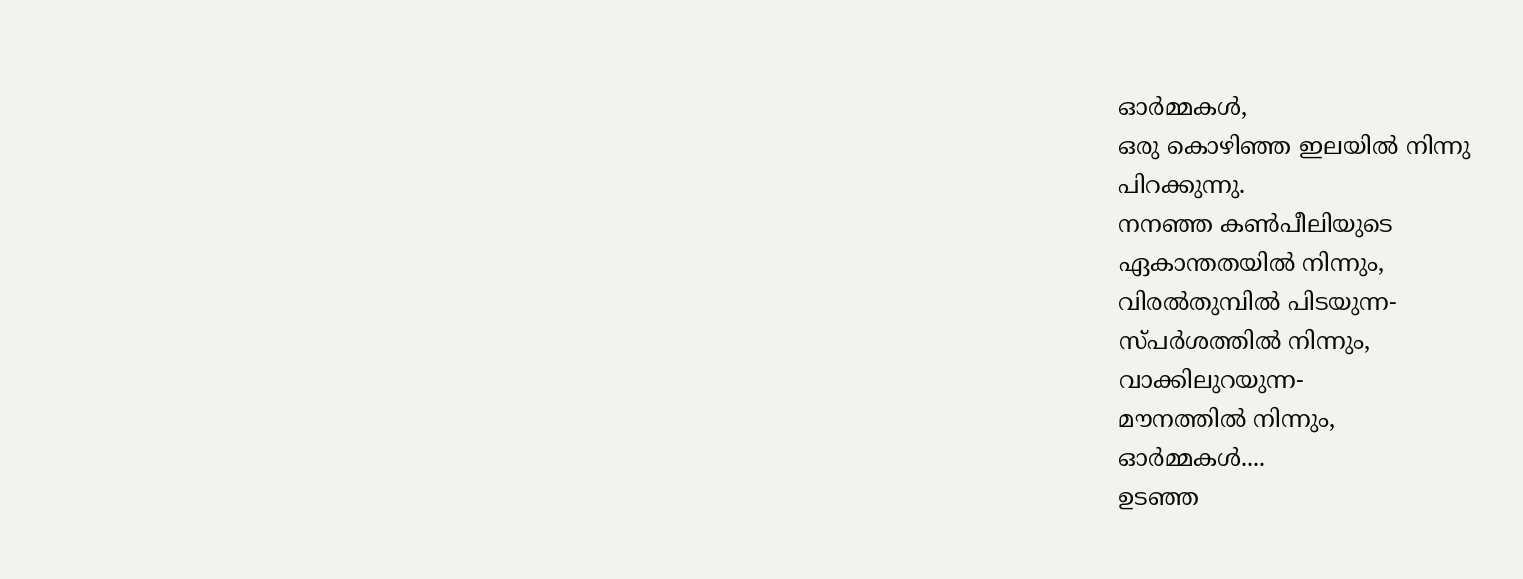ഓര്‍മ്മകള്‍,
ഒരു കൊഴിഞ്ഞ ഇലയില്‍ നിന്നു
പിറക്കുന്നു.
നനഞ്ഞ കണ്‍പീലിയുടെ
ഏകാന്തതയില്‍ നിന്നും,
വിരല്‍തുമ്പില്‍ പിടയുന്ന-
സ്പര്‍ശത്തില്‍ നിന്നും,
വാക്കിലുറയുന്ന-
മൗനത്തില്‍ നിന്നും,
ഓര്‍മ്മകള്‍....
ഉടഞ്ഞ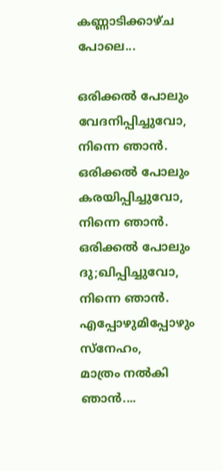കണ്ണാടിക്കാഴ്ച പോലെ...

ഒരിക്കല്‍ പോലും വേദനിപ്പിച്ചുവോ,
നിന്നെ ഞാന്‍.
ഒരിക്കല്‍ പോലും കരയിപ്പിച്ചുവോ,
നിന്നെ ഞാന്‍.
ഒരിക്കല്‍ പോലും ദു;ഖിപ്പിച്ചുവോ,
നിന്നെ ഞാന്‍.
എപ്പോഴുമിപ്പോഴും സ്നേഹം,
മാത്രം നല്‍കി ഞാന്‍....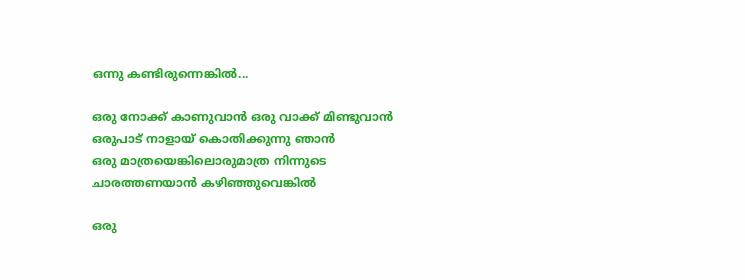ഒന്നു കണ്ടിരുന്നെങ്കില്‍...

ഒരു നോക്ക് കാണുവാന്‍ ഒരു വാക്ക് മിണ്ടുവാന്‍
ഒരുപാട് നാളാ‍യ് കൊതിക്കുന്നു ഞാന്‍
ഒരു മാത്രയെങ്കിലൊരുമാത്ര നിന്നുടെ
ചാരത്തണയാന്‍ കഴിഞ്ഞുവെങ്കില്‍

ഒരു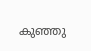കുഞ്ഞു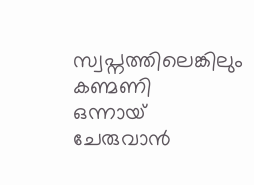സ്വപ്നത്തിലെങ്കിലും കണ്മണി
ഒന്നായ് ചേരുവാ‍ന്‍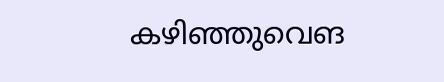കഴിഞ്ഞുവെങ